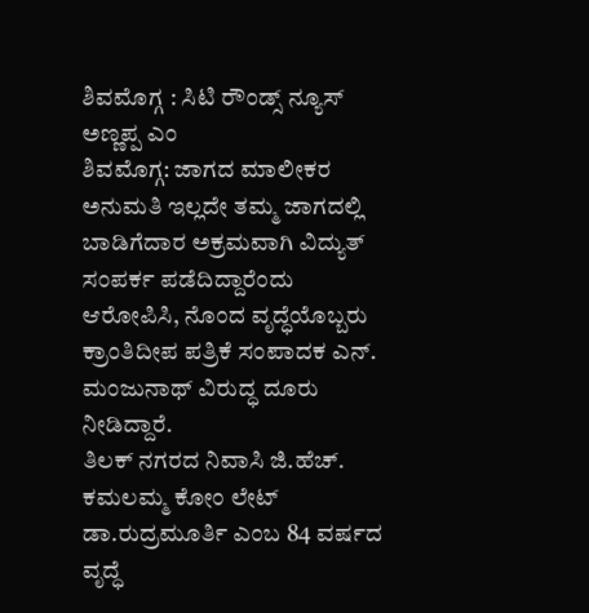ಶಿವಮೊಗ್ಗ : ಸಿಟಿ ರೌಂಡ್ಸ್ ನ್ಯೂಸ್
ಅಣ್ಣಪ್ಪ ಎಂ
ಶಿವಮೊಗ್ಗ: ಜಾಗದ ಮಾಲೀಕರ ಅನುಮತಿ ಇಲ್ಲದೇ ತಮ್ಮ ಜಾಗದಲ್ಲಿ ಬಾಡಿಗೆದಾರ ಅಕ್ರಮವಾಗಿ ವಿದ್ಯುತ್ ಸಂಪರ್ಕ ಪಡೆದಿದ್ದಾರೆಂದು ಆರೋಪಿಸಿ, ನೊಂದ ವೃದ್ಧೆಯೊಬ್ಬರು ಕ್ರಾಂತಿದೀಪ ಪತ್ರಿಕೆ ಸಂಪಾದಕ ಎನ್. ಮಂಜುನಾಥ್ ವಿರುದ್ಧ ದೂರು ನೀಡಿದ್ದಾರೆ.
ತಿಲಕ್ ನಗರದ ನಿವಾಸಿ ಜಿ.ಹೆಚ್. ಕಮಲಮ್ಮ ಕೋಂ ಲೇಟ್ ಡಾ.ರುದ್ರಮೂರ್ತಿ ಎಂಬ 84 ವರ್ಷದ ವೃದ್ಧೆ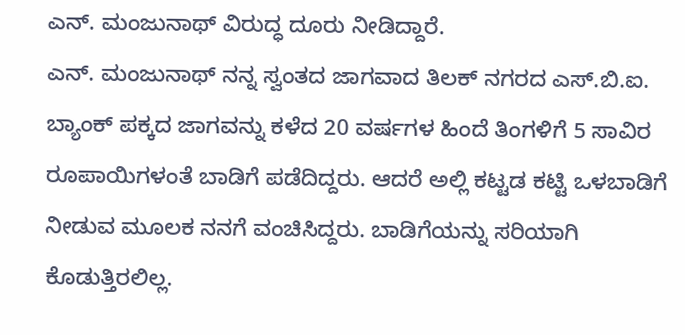ಎನ್. ಮಂಜುನಾಥ್ ವಿರುದ್ಧ ದೂರು ನೀಡಿದ್ದಾರೆ.
ಎನ್. ಮಂಜುನಾಥ್ ನನ್ನ ಸ್ವಂತದ ಜಾಗವಾದ ತಿಲಕ್ ನಗರದ ಎಸ್.ಬಿ.ಐ. ಬ್ಯಾಂಕ್ ಪಕ್ಕದ ಜಾಗವನ್ನು ಕಳೆದ 20 ವರ್ಷಗಳ ಹಿಂದೆ ತಿಂಗಳಿಗೆ 5 ಸಾವಿರ ರೂಪಾಯಿಗಳಂತೆ ಬಾಡಿಗೆ ಪಡೆದಿದ್ದರು. ಆದರೆ ಅಲ್ಲಿ ಕಟ್ಟಡ ಕಟ್ಟಿ ಒಳಬಾಡಿಗೆ ನೀಡುವ ಮೂಲಕ ನನಗೆ ವಂಚಿಸಿದ್ದರು. ಬಾಡಿಗೆಯನ್ನು ಸರಿಯಾಗಿ ಕೊಡುತ್ತಿರಲಿಲ್ಲ.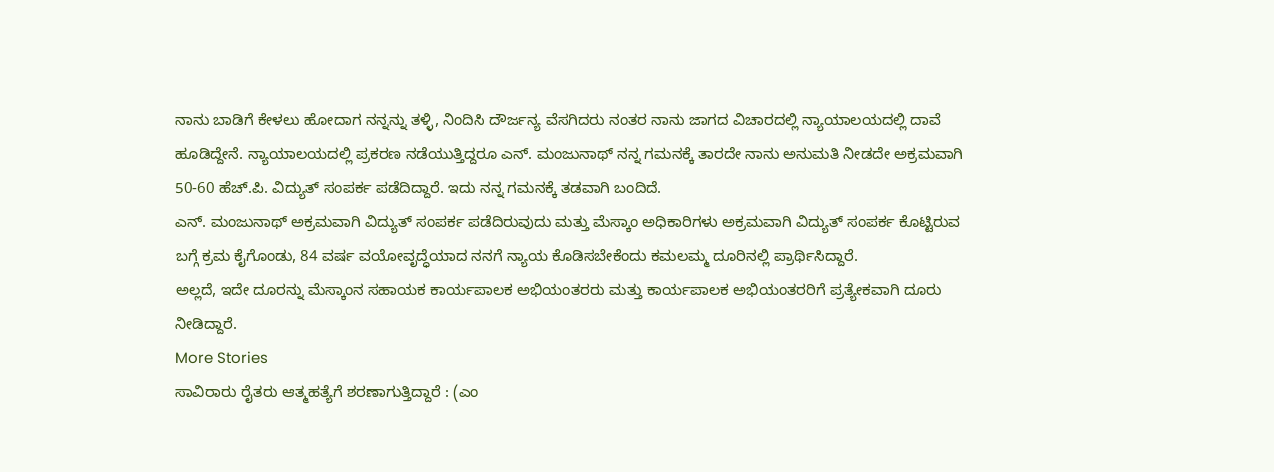ನಾನು ಬಾಡಿಗೆ ಕೇಳಲು ಹೋದಾಗ ನನ್ನನ್ನು ತಳ್ಳಿ, ನಿಂದಿಸಿ ದೌರ್ಜನ್ಯ ವೆಸಗಿದರು ನಂತರ ನಾನು ಜಾಗದ ವಿಚಾರದಲ್ಲಿ ನ್ಯಾಯಾಲಯದಲ್ಲಿ ದಾವೆ ಹೂಡಿದ್ದೇನೆ. ನ್ಯಾಯಾಲಯದಲ್ಲಿ ಪ್ರಕರಣ ನಡೆಯುತ್ತಿದ್ದರೂ ಎನ್. ಮಂಜುನಾಥ್ ನನ್ನ ಗಮನಕ್ಕೆ ತಾರದೇ ನಾನು ಅನುಮತಿ ನೀಡದೇ ಅಕ್ರಮವಾಗಿ 50-60 ಹೆಚ್.ಪಿ. ವಿದ್ಯುತ್ ಸಂಪರ್ಕ ಪಡೆದಿದ್ದಾರೆ. ಇದು ನನ್ನ ಗಮನಕ್ಕೆ ತಡವಾಗಿ ಬಂದಿದೆ.
ಎನ್. ಮಂಜುನಾಥ್ ಅಕ್ರಮವಾಗಿ ವಿದ್ಯುತ್ ಸಂಪರ್ಕ ಪಡೆದಿರುವುದು ಮತ್ತು ಮೆಸ್ಕಾಂ ಅಧಿಕಾರಿಗಳು ಅಕ್ರಮವಾಗಿ ವಿದ್ಯುತ್ ಸಂಪರ್ಕ ಕೊಟ್ಟಿರುವ ಬಗ್ಗೆ ಕ್ರಮ ಕೈಗೊಂಡು, 84 ವರ್ಷ ವಯೋವೃದ್ಧೆಯಾದ ನನಗೆ ನ್ಯಾಯ ಕೊಡಿಸಬೇಕೆಂದು ಕಮಲಮ್ಮ ದೂರಿನಲ್ಲಿ ಪ್ರಾರ್ಥಿಸಿದ್ದಾರೆ.
ಅಲ್ಲದೆ, ಇದೇ ದೂರನ್ನು ಮೆಸ್ಕಾಂನ ಸಹಾಯಕ ಕಾರ್ಯಪಾಲಕ ಅಭಿಯಂತರರು ಮತ್ತು ಕಾರ್ಯಪಾಲಕ ಅಭಿಯಂತರರಿಗೆ ಪ್ರತ್ಯೇಕವಾಗಿ ದೂರು ನೀಡಿದ್ದಾರೆ.
More Stories
ಸಾವಿರಾರು ರೈತರು ಆತ್ಮಹತ್ಯೆಗೆ ಶರಣಾಗುತ್ತಿದ್ದಾರೆ : (ಎಂ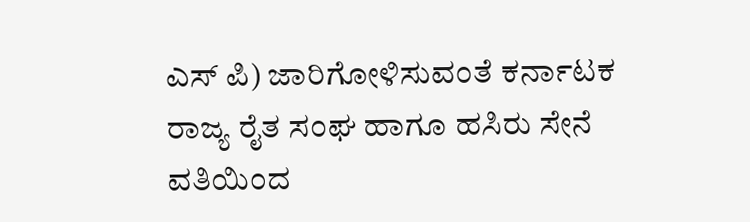ಎಸ್ ಪಿ) ಜಾರಿಗೋಳಿಸುವಂತೆ ಕರ್ನಾಟಕ ರಾಜ್ಯ ರೈತ ಸಂಘ ಹಾಗೂ ಹಸಿರು ಸೇನೆ ವತಿಯಿಂದ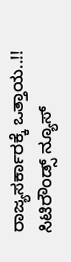ರಾಜ್ಯಸರ್ಕಾರಕ್ಕೆ ಒತ್ತಾಯ..!!
ಸಿಟಿರೌಂಡ್ಸ್ ನ್ಯೂಸ್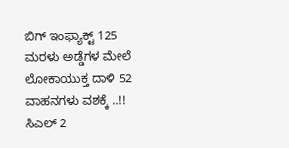ಬಿಗ್ ಇಂಫ್ಯಾಕ್ಟ್ 125 ಮರಳು ಅಡ್ಡೆಗಳ ಮೇಲೆ ಲೋಕಾಯುಕ್ತ ದಾಳಿ 52 ವಾಹನಗಳು ವಶಕ್ಕೆ ..!!
ಸಿಎಲ್ 2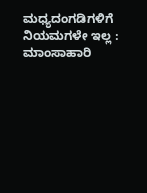ಮಧ್ಯದಂಗಡಿಗಳಿಗೆ ನಿಯಮಗಳೇ ಇಲ್ಲ : ಮಾಂಸಾಹಾರಿ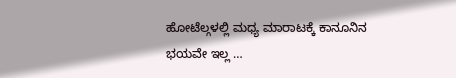ಹೋಟೆಲ್ಗಳಲ್ಲಿ ಮಧ್ಯ ಮಾರಾಟಕ್ಕೆ ಕಾನೂನಿನ ಭಯವೇ ಇಲ್ಲ …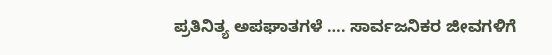ಪ್ರತಿನಿತ್ಯ ಅಪಘಾತಗಳೆ …. ಸಾರ್ವಜನಿಕರ ಜೀವಗಳಿಗೆ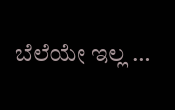ಬೆಲೆಯೇ ಇಲ್ಲ …